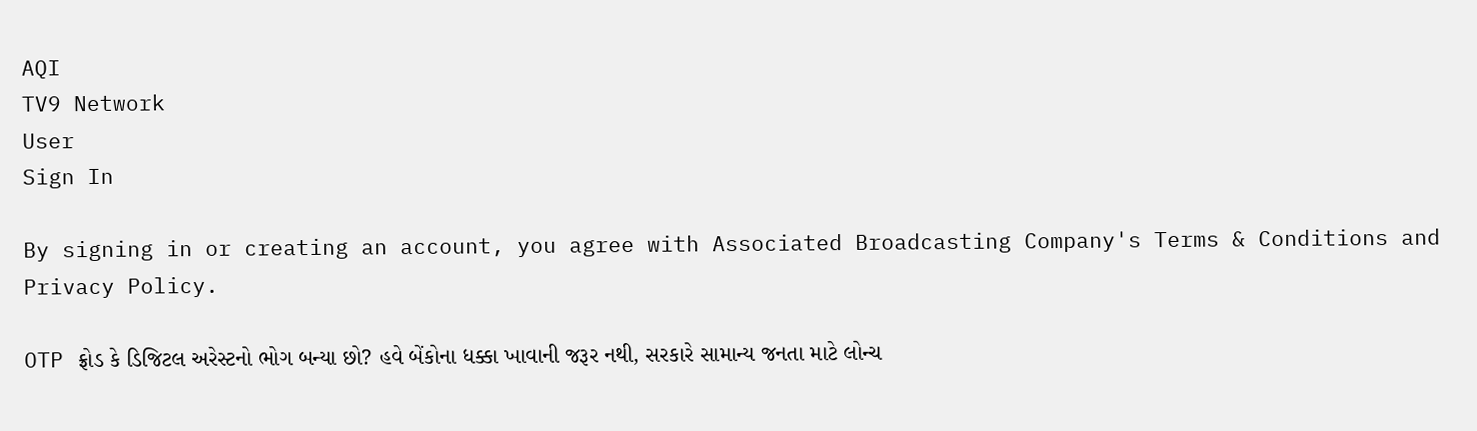AQI
TV9 Network
User
Sign In

By signing in or creating an account, you agree with Associated Broadcasting Company's Terms & Conditions and Privacy Policy.

OTP ફ્રોડ કે ડિજિટલ અરેસ્ટનો ભોગ બન્યા છો? હવે બેંકોના ધક્કા ખાવાની જરૂર નથી, સરકારે સામાન્ય જનતા માટે લોન્ચ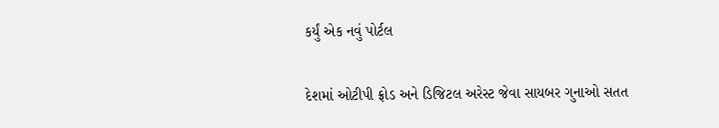કર્યું એક નવું પોર્ટલ

દેશમાં ઓટીપી ફ્રોડ અને ડિજિટલ અરેસ્ટ જેવા સાયબર ગુનાઓ સતત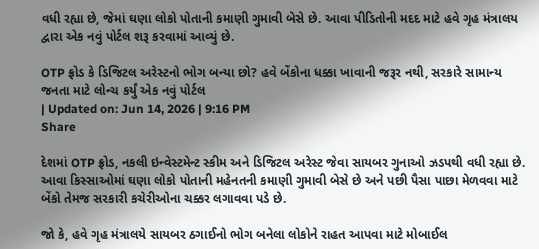વધી રહ્યા છે, જેમાં ઘણા લોકો પોતાની કમાણી ગુમાવી બેસે છે. આવા પીડિતોની મદદ માટે હવે ગૃહ મંત્રાલય દ્વારા એક નવું પોર્ટલ શરૂ કરવામાં આવ્યું છે.

OTP ફ્રોડ કે ડિજિટલ અરેસ્ટનો ભોગ બન્યા છો? હવે બેંકોના ધક્કા ખાવાની જરૂર નથી, સરકારે સામાન્ય જનતા માટે લોન્ચ કર્યું એક નવું પોર્ટલ
| Updated on: Jun 14, 2026 | 9:16 PM
Share

દેશમાં OTP ફ્રોડ, નકલી ઇન્વેસ્ટમેન્ટ સ્કીમ અને ડિજિટલ અરેસ્ટ જેવા સાયબર ગુનાઓ ઝડપથી વધી રહ્યા છે. આવા કિસ્સાઓમાં ઘણા લોકો પોતાની મહેનતની કમાણી ગુમાવી બેસે છે અને પછી પૈસા પાછા મેળવવા માટે બેંકો તેમજ સરકારી કચેરીઓના ચક્કર લગાવવા પડે છે.

જો કે, હવે ગૃહ મંત્રાલયે સાયબર ઠગાઈનો ભોગ બનેલા લોકોને રાહત આપવા માટે મોબાઈલ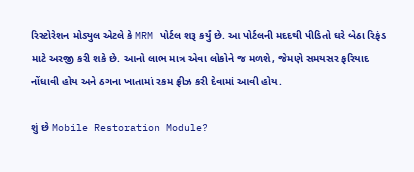રિસ્ટોરેશન મોડ્યુલ એટલે કે MRM પોર્ટલ શરૂ કર્યું છે. આ પોર્ટલની મદદથી પીડિતો ઘરે બેઠા રિફંડ માટે અરજી કરી શકે છે. આનો લાભ માત્ર એવા લોકોને જ મળશે, જેમણે સમયસર ફરિયાદ નોંધાવી હોય અને ઠગના ખાતામાં રકમ ફ્રીઝ કરી દેવામાં આવી હોય.

શું છે Mobile Restoration Module?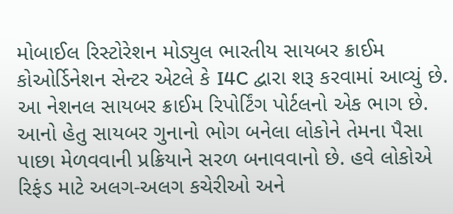મોબાઈલ રિસ્ટોરેશન મોડ્યુલ ભારતીય સાયબર ક્રાઈમ કોઓર્ડિનેશન સેન્ટર એટલે કે I4C દ્વારા શરૂ કરવામાં આવ્યું છે. આ નેશનલ સાયબર ક્રાઈમ રિપોર્ટિંગ પોર્ટલનો એક ભાગ છે. આનો હેતુ સાયબર ગુનાનો ભોગ બનેલા લોકોને તેમના પૈસા પાછા મેળવવાની પ્રક્રિયાને સરળ બનાવવાનો છે. હવે લોકોએ રિફંડ માટે અલગ-અલગ કચેરીઓ અને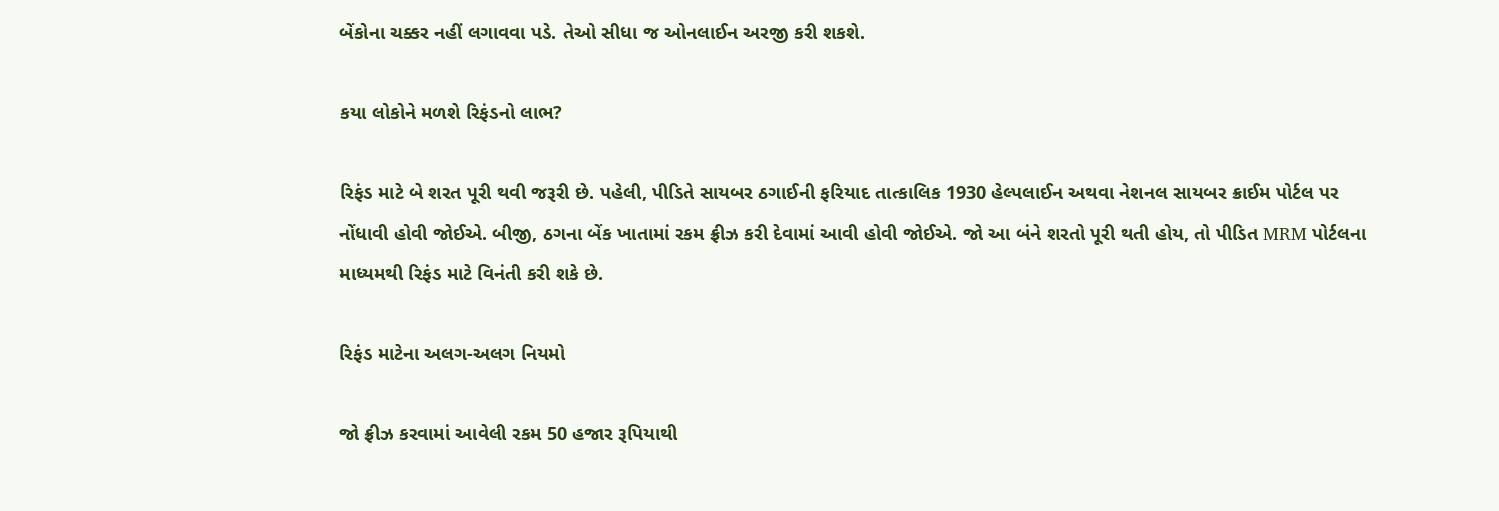બેંકોના ચક્કર નહીં લગાવવા પડે. તેઓ સીધા જ ઓનલાઈન અરજી કરી શકશે.

કયા લોકોને મળશે રિફંડનો લાભ?

રિફંડ માટે બે શરત પૂરી થવી જરૂરી છે. પહેલી, પીડિતે સાયબર ઠગાઈની ફરિયાદ તાત્કાલિક 1930 હેલ્પલાઈન અથવા નેશનલ સાયબર ક્રાઈમ પોર્ટલ પર નોંધાવી હોવી જોઈએ. બીજી, ઠગના બેંક ખાતામાં રકમ ફ્રીઝ કરી દેવામાં આવી હોવી જોઈએ. જો આ બંને શરતો પૂરી થતી હોય, તો પીડિત MRM પોર્ટલના માધ્યમથી રિફંડ માટે વિનંતી કરી શકે છે.

રિફંડ માટેના અલગ-અલગ નિયમો

જો ફ્રીઝ કરવામાં આવેલી રકમ 50 હજાર રૂપિયાથી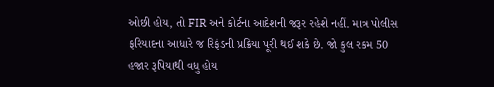ઓછી હોય, તો FIR અને કોર્ટના આદેશની જરૂર રહેશે નહીં. માત્ર પોલીસ ફરિયાદના આધારે જ રિફંડની પ્રક્રિયા પૂરી થઈ શકે છે. જો કુલ રકમ 50 હજાર રૂપિયાથી વધુ હોય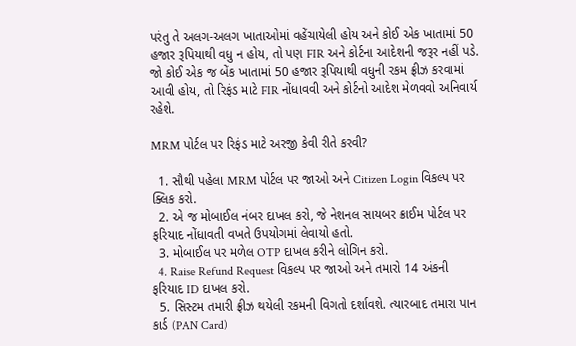પરંતુ તે અલગ-અલગ ખાતાઓમાં વહેંચાયેલી હોય અને કોઈ એક ખાતામાં 50 હજાર રૂપિયાથી વધુ ન હોય, તો પણ FIR અને કોર્ટના આદેશની જરૂર નહીં પડે. જો કોઈ એક જ બેંક ખાતામાં 50 હજાર રૂપિયાથી વધુની રકમ ફ્રીઝ કરવામાં આવી હોય, તો રિફંડ માટે FIR નોંધાવવી અને કોર્ટનો આદેશ મેળવવો અનિવાર્ય રહેશે.

MRM પોર્ટલ પર રિફંડ માટે અરજી કેવી રીતે કરવી?

  1. સૌથી પહેલા MRM પોર્ટલ પર જાઓ અને Citizen Login વિકલ્પ પર ક્લિક કરો.
  2. એ જ મોબાઈલ નંબર દાખલ કરો, જે નેશનલ સાયબર ક્રાઈમ પોર્ટલ પર ફરિયાદ નોંધાવતી વખતે ઉપયોગમાં લેવાયો હતો.
  3. મોબાઈલ પર મળેલ OTP દાખલ કરીને લોગિન કરો.
  4. Raise Refund Request વિકલ્પ પર જાઓ અને તમારો 14 અંકની ફરિયાદ ID દાખલ કરો.
  5. સિસ્ટમ તમારી ફ્રીઝ થયેલી રકમની વિગતો દર્શાવશે. ત્યારબાદ તમારા પાન કાર્ડ (PAN Card)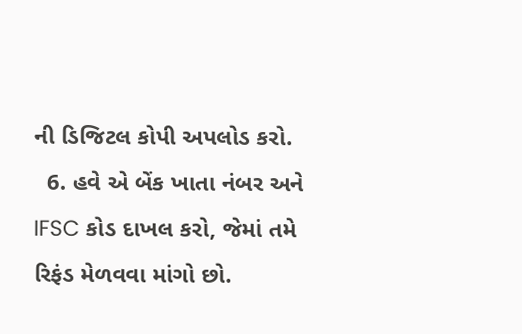ની ડિજિટલ કોપી અપલોડ કરો.
  6. હવે એ બેંક ખાતા નંબર અને IFSC કોડ દાખલ કરો, જેમાં તમે રિફંડ મેળવવા માંગો છો.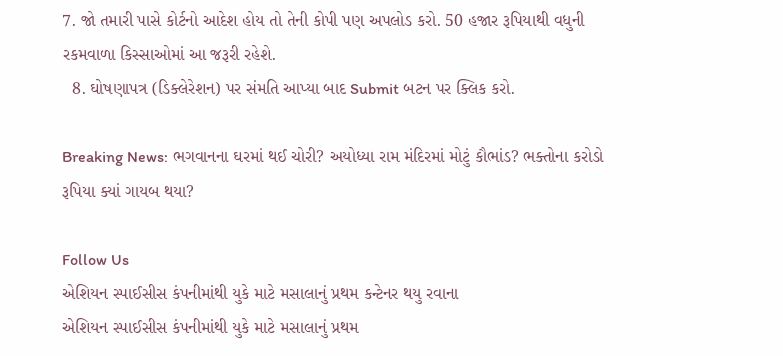7. જો તમારી પાસે કોર્ટનો આદેશ હોય તો તેની કોપી પણ અપલોડ કરો. 50 હજાર રૂપિયાથી વધુની રકમવાળા કિસ્સાઓમાં આ જરૂરી રહેશે.
  8. ઘોષણાપત્ર (ડિક્લેરેશન) પર સંમતિ આપ્યા બાદ Submit બટન પર ક્લિક કરો.

Breaking News: ભગવાનના ઘરમાં થઈ ચોરી? અયોધ્યા રામ મંદિરમાં મોટું કૌભાંડ? ભક્તોના કરોડો રૂપિયા ક્યાં ગાયબ થયા?

Follow Us
એશિયન સ્પાઈસીસ કંપનીમાંથી યુકે માટે મસાલાનું પ્રથમ કન્ટેનર થયુ રવાના
એશિયન સ્પાઈસીસ કંપનીમાંથી યુકે માટે મસાલાનું પ્રથમ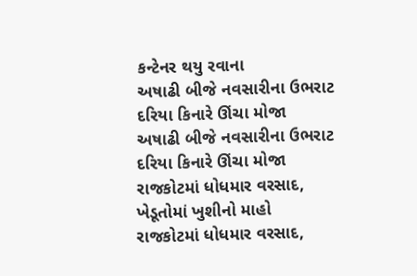કન્ટેનર થયુ રવાના
અષાઢી બીજે નવસારીના ઉભરાટ દરિયા કિનારે ઊંચા મોજા
અષાઢી બીજે નવસારીના ઉભરાટ દરિયા કિનારે ઊંચા મોજા
રાજકોટમાં ધોધમાર વરસાદ, ખેડૂતોમાં ખુશીનો માહો
રાજકોટમાં ધોધમાર વરસાદ,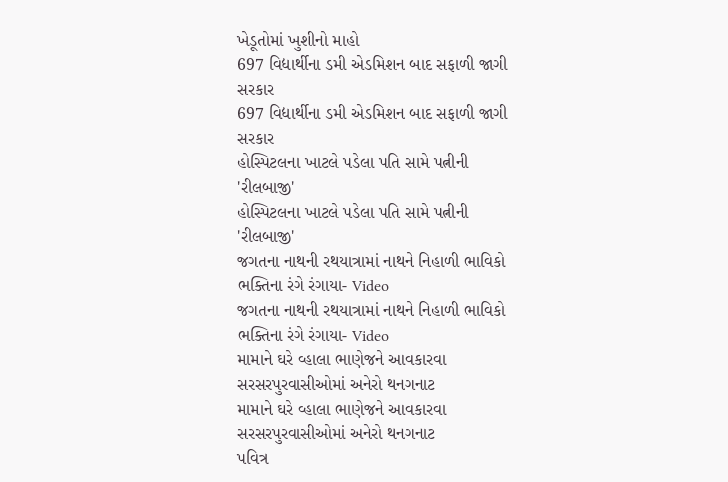ખેડૂતોમાં ખુશીનો માહો
697 વિદ્યાર્થીના ડમી એડમિશન બાદ સફાળી જાગી સરકાર
697 વિદ્યાર્થીના ડમી એડમિશન બાદ સફાળી જાગી સરકાર
હોસ્પિટલના ખાટલે પડેલા પતિ સામે પત્નીની 'રીલબાજી'
હોસ્પિટલના ખાટલે પડેલા પતિ સામે પત્નીની 'રીલબાજી'
જગતના નાથની રથયાત્રામાં નાથને નિહાળી ભાવિકો ભક્તિના રંગે રંગાયા- Video
જગતના નાથની રથયાત્રામાં નાથને નિહાળી ભાવિકો ભક્તિના રંગે રંગાયા- Video
મામાને ઘરે વ્હાલા ભાણેજને આવકારવા સરસરપુરવાસીઓમાં અનેરો થનગનાટ
મામાને ઘરે વ્હાલા ભાણેજને આવકારવા સરસરપુરવાસીઓમાં અનેરો થનગનાટ
પવિત્ર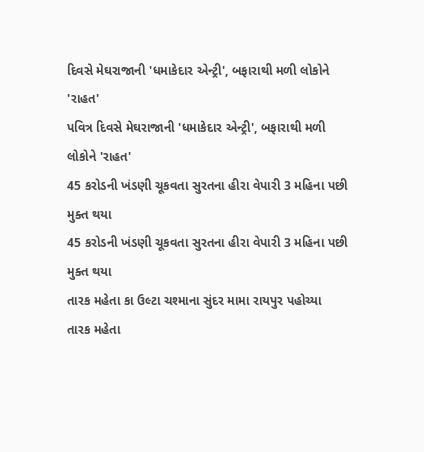દિવસે મેઘરાજાની 'ધમાકેદાર એન્ટ્રી', બફારાથી મળી લોકોને 'રાહત'
પવિત્ર દિવસે મેઘરાજાની 'ધમાકેદાર એન્ટ્રી', બફારાથી મળી લોકોને 'રાહત'
45 કરોડની ખંડણી ચૂકવતા સુરતના હીરા વેપારી 3 મહિના પછી મુક્ત થયા
45 કરોડની ખંડણી ચૂકવતા સુરતના હીરા વેપારી 3 મહિના પછી મુક્ત થયા
તારક મહેતા કા ઉલ્ટા ચશ્માના સુંદર મામા રાયપુર પહોચ્યા
તારક મહેતા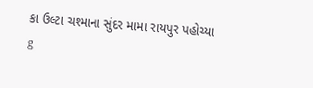કા ઉલ્ટા ચશ્માના સુંદર મામા રાયપુર પહોચ્યા
g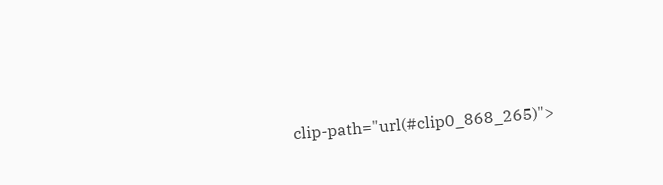clip-path="url(#clip0_868_265)">